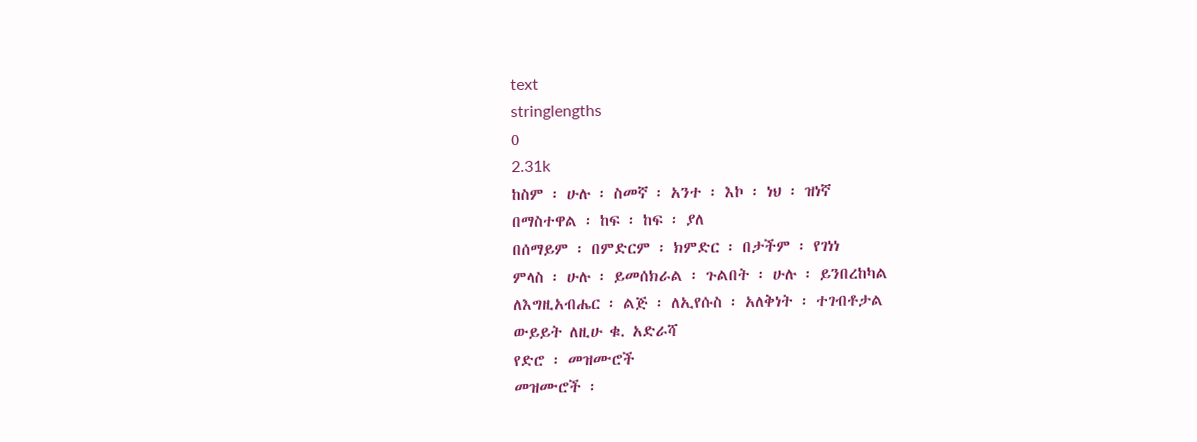text
stringlengths
0
2.31k
ከስም ፡ ሁሉ ፡ ስመኛ ፡ አንተ ፡ እኮ ፡ ነህ ፡ ዝነኛ
በማስተዋል ፡ ከፍ ፡ ከፍ ፡ ያለ
በሰማይም ፡ በምድርም ፡ ክምድር ፡ በታችም ፡ የገነነ
ምላስ ፡ ሁሉ ፡ ይመሰክራል ፡ ጉልበት ፡ ሁሉ ፡ ይንበረከካል
ለእግዚአብሔር ፡ ልጅ ፡ ለኢየሱስ ፡ አለቅነት ፡ ተገብቶታል
ውይይት ለዚሁ ቁ. አድራሻ
የድሮ ፡ መዝሙሮች
መዝሙሮች ፡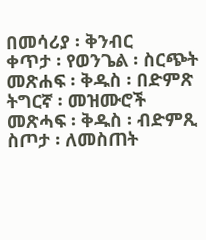በመሳሪያ ፡ ቅንብር
ቀጥታ ፡ የወንጌል ፡ ስርጭት
መጽሐፍ ፡ ቅዱስ ፡ በድምጽ
ትግርኛ ፡ መዝሙሮች
መጽሓፍ ፡ ቅዱስ ፡ ብድምጺ
ስጦታ ፡ ለመስጠት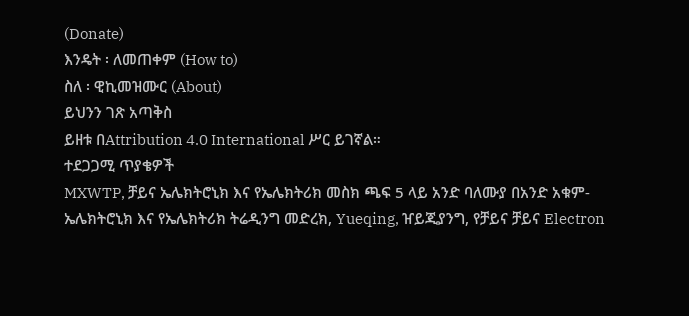(Donate)
እንዴት ፡ ለመጠቀም (How to)
ስለ ፡ ዊኪመዝሙር (About)
ይህንን ገጽ አጣቅስ
ይዘቱ በAttribution 4.0 International ሥር ይገኛል።
ተደጋጋሚ ጥያቄዎች
MXWTP, ቻይና ኤሌክትሮኒክ እና የኤሌክትሪክ መስክ ጫፍ 5 ላይ አንድ ባለሙያ በአንድ አቁም-ኤሌክትሮኒክ እና የኤሌክትሪክ ትሬዲንግ መድረክ, Yueqing, ዠይጂያንግ, የቻይና ቻይና Electron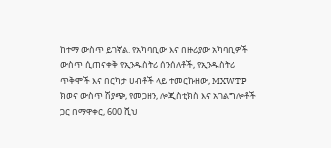ከተማ ውስጥ ይገኛል. የአካባቢው እና በዙሪያው አካባቢዎች ውስጥ ሲጠናቀቅ የኢንዱስትሪ ሰንሰለቶች, የኢንዱስትሪ ጥቅሞች እና በርካታ ሀብቶች ላይ ተመርኩዘው, MXWTP ክወና ውስጥ ሽያጭ, የመጋዘን, ሎጂስቲክስ እና አገልግሎቶች ጋር በማዋቀር, 600 ሺህ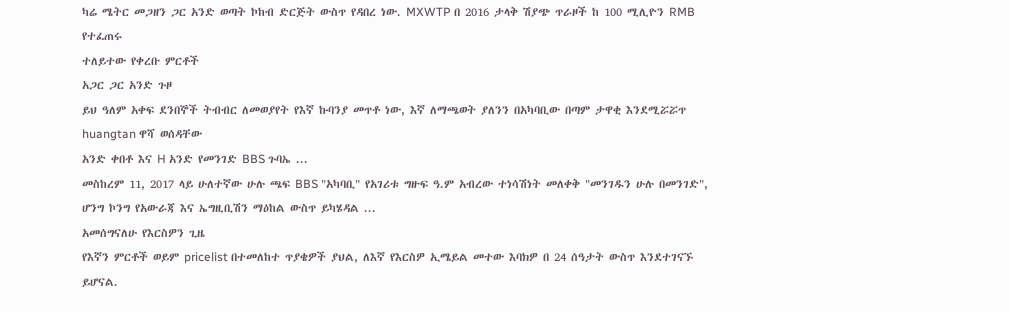ካሬ ሜትር መጋዘን ጋር አንድ ወጣት ኮከብ ድርጅት ውስጥ የዳበረ ነው. MXWTP በ 2016 ታላቅ ሽያጭ ጥራዞች ከ 100 ሚሊዮን RMB የተፈጠሩ
ተለይተው የቀረቡ ምርቶች
አጋር ጋር አንድ ጉዞ
ይህ ዓለም አቀፍ ደንበኞች ትብብር ለመወያየት የእኛ ኩባንያ መጥቶ ነው, እኛ ለማጫወት ያለንን በአካባቢው በጣም ታዋቂ እንደሚሯሯጥ huangtan ዋሻ ወሰዳቸው
አንድ ቀበቶ እና H አንድ የመንገድ BBS ጉባኤ ...
መስከረም 11, 2017 ላይ ሁለተኛው ሁሉ ጫፍ BBS "አካባቢ" የአገሪቱ ግዙፍ ዓ.ም አብረው ተነሳሽነት መለቀቅ "መንገዱን ሁሉ በመንገድ", ሆንግ ኮንግ የአውራጃ እና ኤግዚቢሽን ማዕከል ውስጥ ይካሄዳል ...
አመሰግናለሁ የእርስዎን ጊዜ
የእኛን ምርቶች ወይም pricelist በተመለከተ ጥያቄዎች ያህል, ለእኛ የእርስዎ ኢሜይል መተው እባክዎ በ 24 ሰዓታት ውስጥ እንደተገናኙ ይሆናል.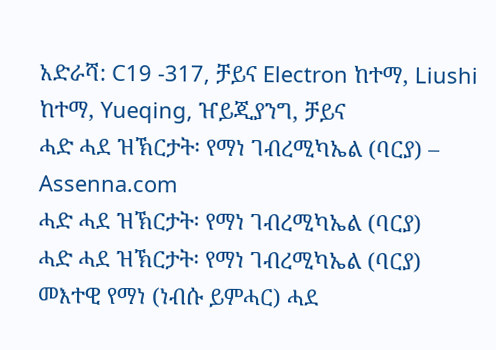አድራሻ: C19 -317, ቻይና Electron ከተማ, Liushi ከተማ, Yueqing, ዠይጂያንግ, ቻይና
ሓድ ሓደ ዝኽርታት፡ የማነ ገብረሚካኤል (ባርያ) – Assenna.com
ሓድ ሓደ ዝኽርታት፡ የማነ ገብረሚካኤል (ባርያ)
ሓድ ሓደ ዝኽርታት፡ የማነ ገብረሚካኤል (ባርያ) መእተዊ የማነ (ነብሱ ይምሓር) ሓደ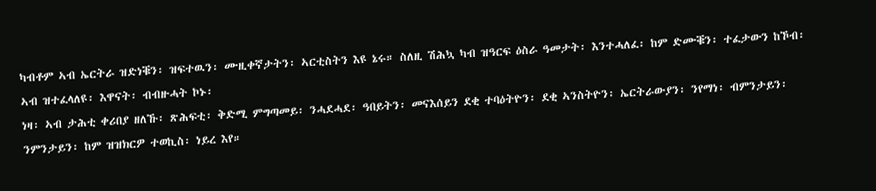ካብቶም ኣብ ኤርትራ ዝድነቑን፡ ዝፍተዉን፡ ሙዚቀኛታትን፡ ኣርቲስትን እዩ ኔሩ። ስለዚ ሽሕኳ ካብ ዝዓርፍ ዕስራ ዓመታት፡ እንተሓለፈ፡ ከም ድሙቑን፡ ተፈታውን ከኾብ፡ ኣብ ዝተፈላለዩ፡ እዋናት፡ ብብዙሓት ኮኑ፡
ነዛ፡ ኣብ ታሕቲ ቀሪበያ ዘለኹ፡ ጽሕፍቲ፡ ቅድሚ ምግጣመይ፡ ንሓደሓደ፡ ዓበይትን፡ መናእሰይን ደቂ ተባዕትዮን፡ ደቂ ኣንስትዮን፡ ኤርትራውያን፡ ንየማነ፡ ብምንታይን፡ ንምንታይን፡ ከም ዝዝክርዎ ተወኪስ፡ ነይረ እየ።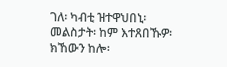ገለ፡ ካብቲ ዝተዋህበኒ፡ መልስታት፡ ከም እተጸበኹዎ፡ ክኸውን ከሎ፡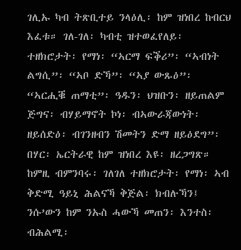ገሊኡ ካብ ትጽቢተይ ንላዕሊ፡ ከም ዝነበረ ከብርህ እፈቱ። ገለ-ገለ፡ ካብቲ ዝተወፈየለይ፡ ተዘክሮታት፡ የማነ፡ “ኣርማ ፍቕሪ”፡ “ኣብነት ልግሲ”፡ “ኣቦ ድኻ”፡ “ኣያ ውጹዕ”፡ “ኣርሒቑ ጠማቲ”፡ ዓዱን፡ ህዝቡን፡ ዘይጠልም ጅግና፡ ብሃይማኖት ኮነ፡ ብኣውራጃውነት፡ ዘይሰድዕ፡ ብገንዘብን ሽመትን ድማ ዘይዕደግ”፡ በሃር፡ ኤርትራዊ ከም ዝነበረ እዩ፡ ዘረጋግጽ። ከምዚ ብምንባሩ፡ ገለገለ ተዘክሮታት፡ የማነ፡ ኣብ ቅድሚ ዓይኒ ሕልናኻ ቅጅል፡ ክብሉኻን፤ ንሱ’ውን ከም ንኡስ ሓውኻ መጠን፡ እንተስ፡ ብሕልሚ፡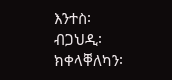እንተስ፡ ብጋህዲ፡ ክቀላቐለካን፡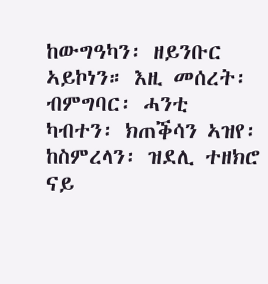ከውግዓካን፡ ዘይንቡር ኣይኮነን። እዚ መሰረት፡ ብምግባር፡ ሓንቲ ካብተን፡ ክጠቕሳን ኣዝየ፡ ከስምረላን፡ ዝደሊ ተዘክሮ ናይ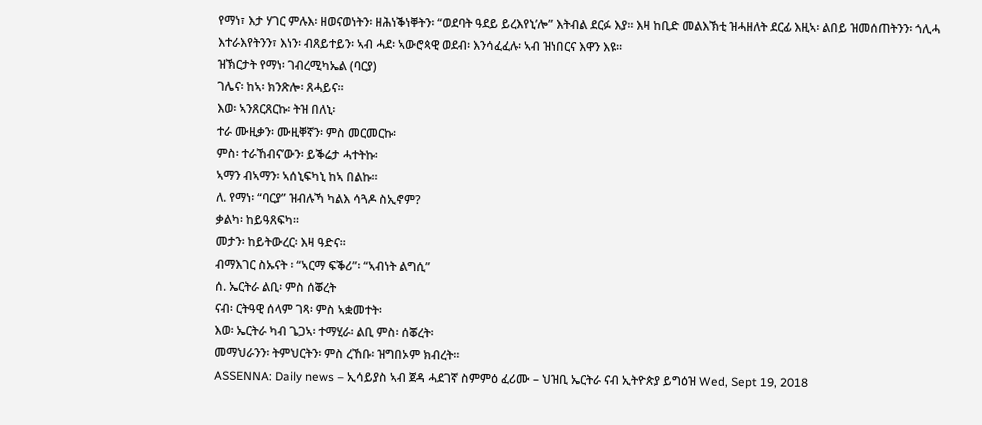የማነ፣ እታ ሃገር ምሉእ፡ ዘወናወነትን፡ ዘሕነቕነቐትን፡ “ወደባት ዓደይ ይረእየኒ’ሎ” እትብል ደርፉ እያ። እዛ ከቢድ መልእኽቲ ዝሓዘለት ደርፊ እዚኣ፡ ልበይ ዝመሰጠትንን፡ ጎሊሓ እተራእየትንን፣ እነን፡ ብጸይተይን፡ ኣብ ሓደ፡ ኣውሮጳዊ ወደብ፡ እንሳፈፈሉ፡ ኣብ ዝነበርና እዋን እዩ።
ዝኽርታት የማነ፡ ገብረሚካኤል (ባርያ)
ገሌና፡ ከኣ፡ ክንጽሎ፡ ጸሓይና።
እወ፡ ኣንጸርጸርኩ፡ ትዝ በለኒ፡
ተራ ሙዚቃን፡ ሙዚቐኛን፡ ምስ መርመርኩ፡
ምስ፡ ተራኸብና’ውን፡ ይቕሬታ ሓተትኩ፡
ኣማን ብኣማን፡ ኣሰኒፍካኒ ከኣ በልኩ።
ለ. የማነ፡ “ባርያ” ዝብሉኻ ካልእ ሳጓዶ ስኢኖም?
ቃልካ፡ ከይዓጸፍካ።
መታን፡ ከይትውረር፡ እዛ ዓድና።
ብማእገር ስኡናት ፡ “ኣርማ ፍቕሪ”፡ “ኣብነት ልግሲ”
ሰ. ኤርትራ ልቢ፡ ምስ ሰቖረት
ናብ፡ ርትዓዊ ሰላም ገጻ፡ ምስ ኣቋመተት፡
እወ፡ ኤርትራ ካብ ጌጋኣ፡ ተማሂራ፡ ልቢ ምስ፡ ሰቖረት፡
መማህራንን፡ ትምህርትን፡ ምስ ረኸቡ፡ ዝግበኦም ክብረት።
ASSENNA: Daily news – ኢሳይያስ ኣብ ጀዳ ሓደገኛ ስምምዕ ፈሪሙ – ህዝቢ ኤርትራ ናብ ኢትዮጵያ ይግዕዝ Wed, Sept 19, 2018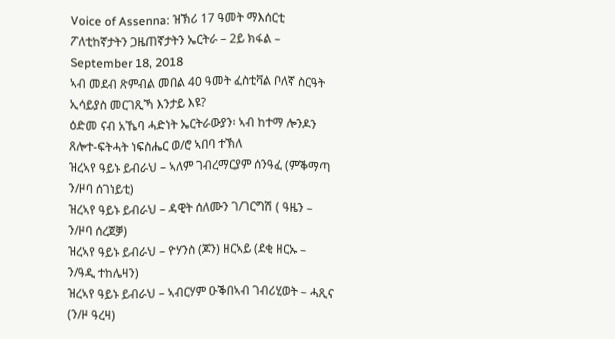Voice of Assenna: ዝኽሪ 17 ዓመት ማእሰርቲ ፖለቲከኛታትን ጋዜጠኛታትን ኤርትራ – 2ይ ክፋል – September 18, 2018
ኣብ መደብ ጽምብል መበል 40 ዓመት ፈስቲቫል ቦለኛ ስርዓት ኢሳይያስ መርገጺኻ እንታይ እዩ?
ዕድመ ናብ አኼባ ሓድነት ኤርትራውያን፡ ኣብ ከተማ ሎንዶን
ጸሎተ-ፍትሓት ነፍስሔር ወ/ሮ ኣበባ ተኽለ
ዝረኣየ ዓይኑ ይብራህ – ኣለም ገብረማርያም ሰንዓፈ (ምቕማጣ ን/ዞባ ሰገነይቲ)
ዝረኣየ ዓይኑ ይብራህ – ዳዊት ሰለሙን ገ/ገርግሽ ( ዓዜን – ን/ዞባ ሰረጀቓ)
ዝረኣየ ዓይኑ ይብራህ – ዮሃንስ (ጆን) ዘርኣይ (ደቂ ዘርኡ – ን/ዓዲ ተከሌዛን)
ዝረኣየ ዓይኑ ይብራህ – ኣብርሃም ዑቕበኣብ ገብሪሂወት – ሓጺና (ን/ዞ ዓረዛ)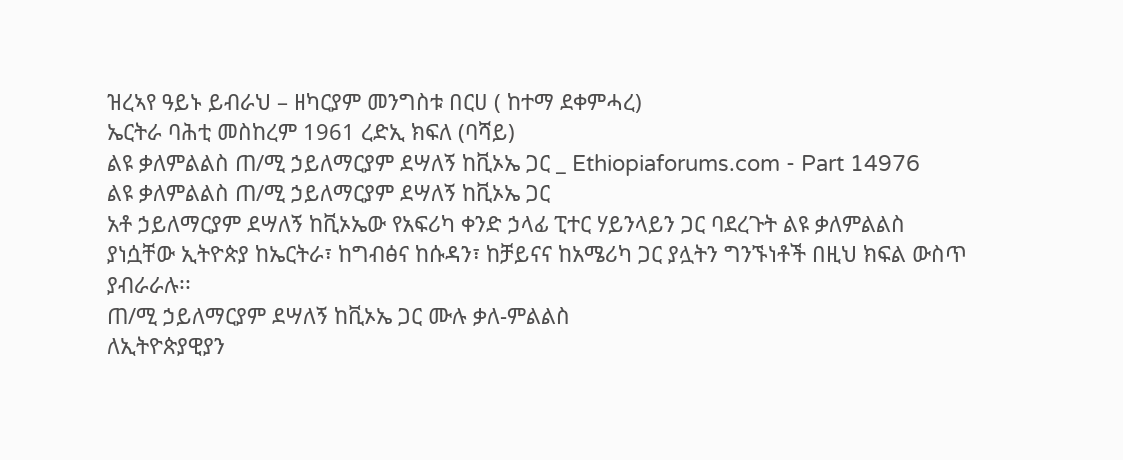ዝረኣየ ዓይኑ ይብራህ – ዘካርያም መንግስቱ በርሀ ( ከተማ ደቀምሓረ)
ኤርትራ ባሕቲ መስከረም 1961 ረድኢ ክፍለ (ባሻይ)
ልዩ ቃለምልልስ ጠ/ሚ ኃይለማርያም ደሣለኝ ከቪኦኤ ጋር _ Ethiopiaforums.com - Part 14976
ልዩ ቃለምልልስ ጠ/ሚ ኃይለማርያም ደሣለኝ ከቪኦኤ ጋር
አቶ ኃይለማርያም ደሣለኝ ከቪኦኤው የአፍሪካ ቀንድ ኃላፊ ፒተር ሃይንላይን ጋር ባደረጉት ልዩ ቃለምልልስ ያነሷቸው ኢትዮጵያ ከኤርትራ፣ ከግብፅና ከሱዳን፣ ከቻይናና ከአሜሪካ ጋር ያሏትን ግንኙነቶች በዚህ ክፍል ውስጥ ያብራራሉ፡፡
ጠ/ሚ ኃይለማርያም ደሣለኝ ከቪኦኤ ጋር ሙሉ ቃለ-ምልልስ
ለኢትዮጵያዊያን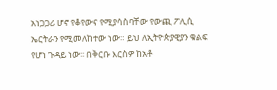አነጋጋሪ ሆኖ የቆየውና የሚያሳስባቸው የውጪ ፖሊሲ ኤርትራን የሚመለከተው ነው። ይህ ለኢትዮጵያዊያን ቁልፍ የሆነ ጉዳይ ነው፡፡ በቅርቡ እርስዎ ከአቶ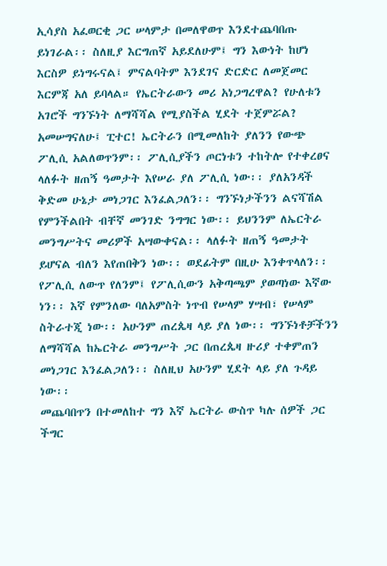ኢሳያስ አፈወርቂ ጋር ሠላምታ በመለዋወጥ እንደተጨባበጡ ይነገራል፡፡ ስለዚያ እርግጠኛ አይደለሁም፤ ግን እውነት ከሆነ እርስዎ ይነግሩናል፤ ምናልባትም እንደገና ድርድር ለመጀመር እርምጃ አለ ይባላል። የኤርትራውን መሪ አነጋግረዋል? የሁለቱን አገሮች ግንኙነት ለማሻሻል የሚያስችል ሂደት ተጀምሯል?
አመሠግናለሁ፤ ፒተር! ኤርትራን በሚመለከት ያለንን የውጭ ፖሊሲ አልለወጥንም፡፡ ፖሊሲያችን ጦርነቱን ተከትሎ የተቀረፀና ላለፉት ዘጠኝ ዓመታት እየሠራ ያለ ፖሊሲ ነው፡፡ ያለአንዳች ቅድመ ሁኔታ መነጋገር እንፈልጋለን፡፡ ግንኙነታችንን ልናሻሽል የምንችልበት ብቸኛ መንገድ ንግግር ነው፡፡ ይህንንም ለኤርትራ መንግሥትና መሪዎች አሣውቀናል፡፡ ላለፉት ዘጠኝ ዓመታት ይሆናል ብለን እየጠበቅን ነው፡፡ ወደፊትም በዚሁ እንቀጥላለን፡፡ የፖሊሲ ለውጥ የለንም፤ የፖሊሲውን አቅጣጫም ያወጣነው እኛው ነን፡፡ እኛ የምንለው ባለአምስት ነጥብ የሠላም ሃሣብ፣ የሠላም ስትራተጂ ነው፡፡ አሁንም ጠረጴዛ ላይ ያለ ነው፡፡ ግንኙነቶቻችንን ለማሻሻል ከኤርትራ መንግሥት ጋር በጠረጴዛ ዙሪያ ተቀምጠን መነጋገር እንፈልጋለን፡፡ ስለዚህ አሁንም ሂደት ላይ ያለ ጉዳይ ነው፡፡
መጨባበጥን በተመለከተ ግን እኛ ኤርትራ ውስጥ ካሉ ሰዎች ጋር ችግር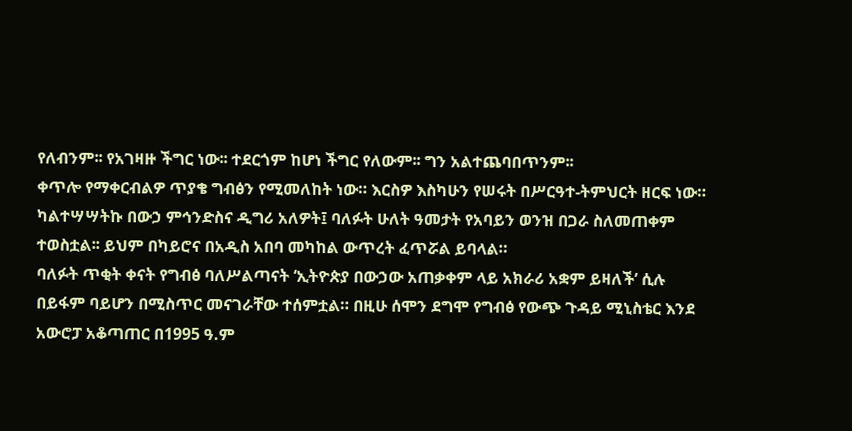የለብንም፡፡ የአገዛዙ ችግር ነው፡፡ ተደርጎም ከሆነ ችግር የለውም፡፡ ግን አልተጨባበጥንም፡፡
ቀጥሎ የማቀርብልዎ ጥያቄ ግብፅን የሚመለከት ነው። እርስዎ እስካሁን የሠሩት በሥርዓተ-ትምህርት ዘርፍ ነው። ካልተሣሣትኩ በውኃ ምኅንድስና ዲግሪ አለዎት፤ ባለፉት ሁለት ዓመታት የአባይን ወንዝ በጋራ ስለመጠቀም ተወስቷል፡፡ ይህም በካይሮና በአዲስ አበባ መካከል ውጥረት ፈጥሯል ይባላል።
ባለፉት ጥቂት ቀናት የግብፅ ባለሥልጣናት ‘ኢትዮጵያ በውኃው አጠቃቀም ላይ አክራሪ አቋም ይዛለች’ ሲሉ በይፋም ባይሆን በሚስጥር መናገራቸው ተሰምቷል። በዚሁ ሰሞን ደግሞ የግብፅ የውጭ ጉዳይ ሚኒስቴር እንደ አውሮፓ አቆጣጠር በ1995 ዓ.ም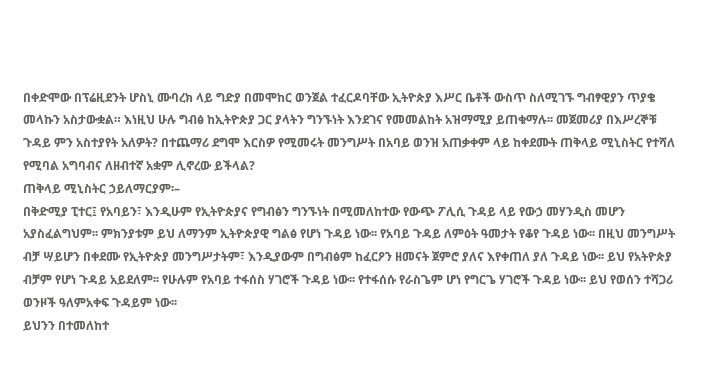በቀድሞው በፕሬዚደንት ሆስኒ ሙባረክ ላይ ግድያ በመሞከር ወንጀል ተፈርዶባቸው ኢትዮጵያ እሥር ቤቶች ውስጥ ስለሚገኙ ግብፃዊያን ጥያቄ መላኩን አስታውቋል። እነዚህ ሁሉ ግብፅ ከኢትዮጵያ ጋር ያላትን ግንኙነት እንደገና የመመልከት አዝማሚያ ይጠቁማሉ፡፡ መጀመሪያ በእሥረኞቹ ጉዳይ ምን አስተያየት አለዎት? በተጨማሪ ደግሞ እርስዎ የሚመሩት መንግሥት በአባይ ወንዝ አጠቃቀም ላይ ከቀደሙት ጠቅላይ ሚኒስትር የተሻለ የሚባል አግባብና ለዘብተኛ አቋም ሊኖረው ይችላል?
ጠቅላይ ሚኒስትር ኃይለማርያም፡–
በቅድሚያ ፒተር፤ የአባይን፣ እንዲሁም የኢትዮጵያና የግብፅን ግንኙነት በሚመለከተው የውጭ ፖሊሲ ጉዳይ ላይ የውኃ መሃንዲስ መሆን አያስፈልግህም፡፡ ምክንያቱም ይህ ለማንም ኢትዮጵያዊ ግልፅ የሆነ ጉዳይ ነው፡፡ የአባይ ጉዳይ ለምዕት ዓመታት የቆየ ጉዳይ ነው፡፡ በዚህ መንግሥት ብቻ ሣይሆን በቀደሙ የኢትዮጵያ መንግሥታትም፣ እንዲያውም በግብፅም ከፈርዖን ዘመናት ጀምሮ ያለና እየቀጠለ ያለ ጉዳይ ነው፡፡ ይህ የአትዮጵያ ብቻም የሆነ ጉዳይ አይደለም፡፡ የሁሉም የአባይ ተፋሰስ ሃገሮች ጉዳይ ነው፡፡ የተፋሰሱ የራስጌም ሆነ የግርጌ ሃገሮች ጉዳይ ነው፡፡ ይህ የወሰን ተሻጋሪ ወንዞች ዓለምአቀፍ ጉዳይም ነው፡፡
ይህንን በተመለከተ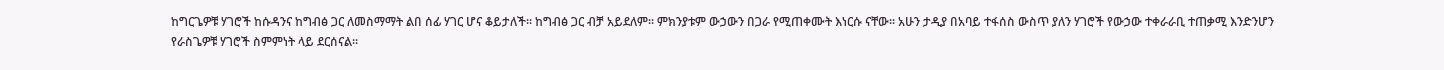ከግርጌዎቹ ሃገሮች ከሱዳንና ከግብፅ ጋር ለመስማማት ልበ ሰፊ ሃገር ሆና ቆይታለች፡፡ ከግብፅ ጋር ብቻ አይደለም፡፡ ምክንያቱም ውኃውን በጋራ የሚጠቀሙት እነርሱ ናቸው፡፡ አሁን ታዲያ በአባይ ተፋሰስ ውስጥ ያለን ሃገሮች የውኃው ተቀራራቢ ተጠቃሚ እንድንሆን የራስጌዎቹ ሃገሮች ስምምነት ላይ ደርሰናል፡፡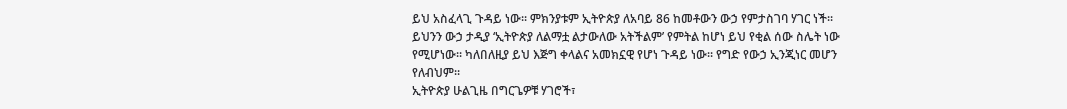ይህ አስፈላጊ ጉዳይ ነው፡፡ ምክንያቱም ኢትዮጵያ ለአባይ 86 ከመቶውን ውኃ የምታስገባ ሃገር ነች፡፡ ይህንን ውኃ ታዲያ ‘ኢትዮጵያ ለልማቷ ልታውለው አትችልም’ የምትል ከሆነ ይህ የቂል ሰው ስሌት ነው የሚሆነው፡፡ ካለበለዚያ ይህ እጅግ ቀላልና አመክኗዊ የሆነ ጉዳይ ነው፡፡ የግድ የውኃ ኢንጂነር መሆን የለብህም፡፡
ኢትዮጵያ ሁልጊዜ በግርጌዎቹ ሃገሮች፣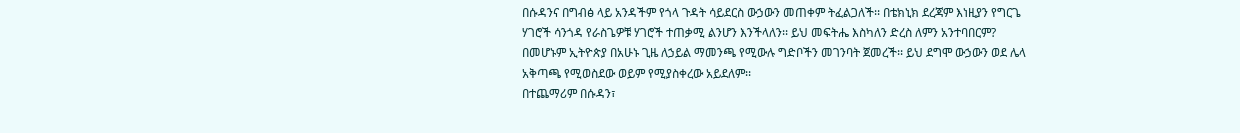በሱዳንና በግብፅ ላይ አንዳችም የጎላ ጉዳት ሳይደርስ ውኃውን መጠቀም ትፈልጋለች፡፡ በቴክኒክ ደረጃም እነዚያን የግርጌ ሃገሮች ሳንጎዳ የራስጌዎቹ ሃገሮች ተጠቃሚ ልንሆን እንችላለን፡፡ ይህ መፍትሔ እስካለን ድረስ ለምን አንተባበርም? በመሆኑም ኢትዮጵያ በአሁኑ ጊዜ ለኃይል ማመንጫ የሚውሉ ግድቦችን መገንባት ጀመረች፡፡ ይህ ደግሞ ውኃውን ወደ ሌላ አቅጣጫ የሚወስደው ወይም የሚያስቀረው አይደለም፡፡
በተጨማሪም በሱዳን፣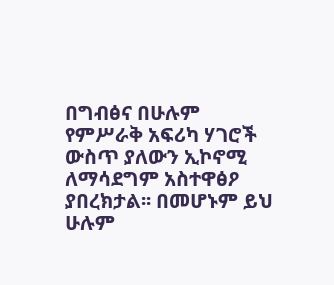በግብፅና በሁሉም የምሥራቅ አፍሪካ ሃገሮች ውስጥ ያለውን ኢኮኖሚ ለማሳደግም አስተዋፅዖ ያበረክታል፡፡ በመሆኑም ይህ ሁሉም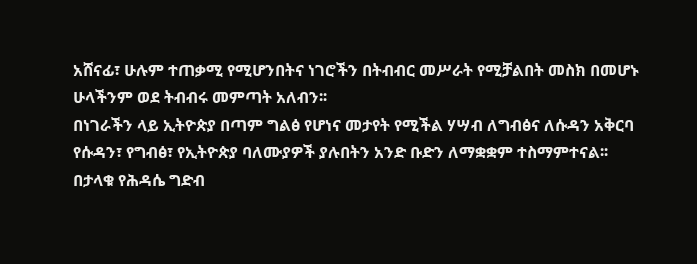አሸናፊ፣ ሁሉም ተጠቃሚ የሚሆንበትና ነገሮችን በትብብር መሥራት የሚቻልበት መስክ በመሆኑ ሁላችንም ወደ ትብብሩ መምጣት አለብን፡፡
በነገራችን ላይ ኢትዮጵያ በጣም ግልፅ የሆነና መታየት የሚችል ሃሣብ ለግብፅና ለሱዳን አቅርባ የሱዳን፣ የግብፅ፣ የኢትዮጵያ ባለሙያዎች ያሉበትን አንድ ቡድን ለማቋቋም ተስማምተናል፡፡
በታላቁ የሕዳሴ ግድብ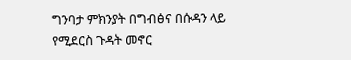ግንባታ ምክንያት በግብፅና በሱዳን ላይ የሚደርስ ጉዳት መኖር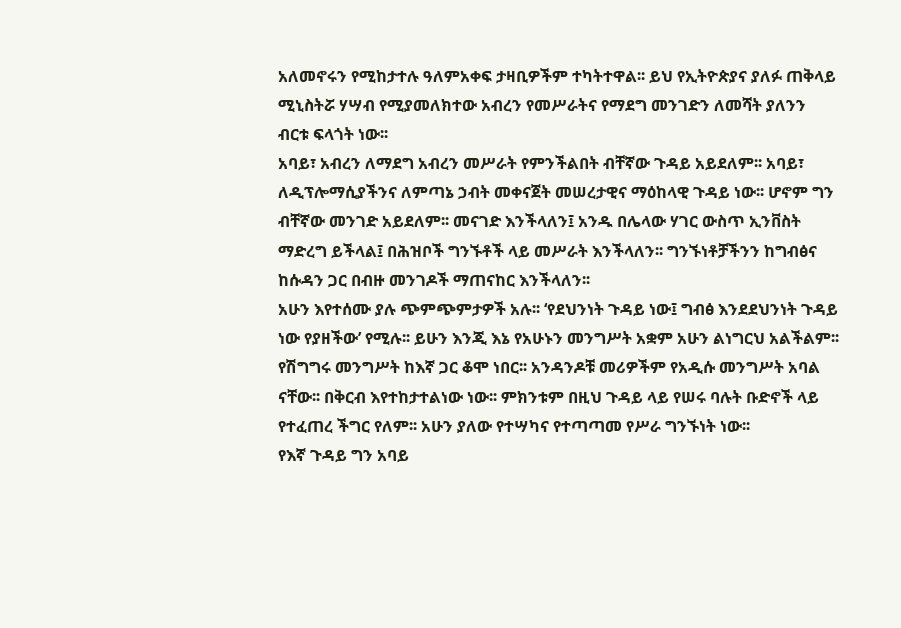አለመኖሩን የሚከታተሉ ዓለምአቀፍ ታዛቢዎችም ተካትተዋል፡፡ ይህ የኢትዮጵያና ያለፉ ጠቅላይ ሚኒስትሯ ሃሣብ የሚያመለክተው አብረን የመሥራትና የማደግ መንገድን ለመሻት ያለንን ብርቱ ፍላጎት ነው፡፡
አባይ፣ አብረን ለማደግ አብረን መሥራት የምንችልበት ብቸኛው ጉዳይ አይደለም፡፡ አባይ፣ ለዲፕሎማሲያችንና ለምጣኔ ኃብት መቀናጀት መሠረታዊና ማዕከላዊ ጉዳይ ነው፡፡ ሆኖም ግን ብቸኛው መንገድ አይደለም፡፡ መናገድ እንችላለን፤ አንዱ በሌላው ሃገር ውስጥ ኢንቨስት ማድረግ ይችላል፤ በሕዝቦች ግንኙቶች ላይ መሥራት እንችላለን፡፡ ግንኙነቶቻችንን ከግብፅና ከሱዳን ጋር በብዙ መንገዶች ማጠናከር እንችላለን፡፡
አሁን እየተሰሙ ያሉ ጭምጭምታዎች አሉ፡፡ ‘የደህንነት ጉዳይ ነው፤ ግብፅ እንደደህንነት ጉዳይ ነው የያዘችው’ የሚሉ፡፡ ይሁን እንጂ እኔ የአሁኑን መንግሥት አቋም አሁን ልነግርህ አልችልም፡፡ የሽግግሩ መንግሥት ከእኛ ጋር ቆሞ ነበር፡፡ አንዳንዶቹ መሪዎችም የአዲሱ መንግሥት አባል ናቸው፡፡ በቅርብ እየተከታተልነው ነው፡፡ ምክንቱም በዚህ ጉዳይ ላይ የሠሩ ባሉት ቡድኖች ላይ የተፈጠረ ችግር የለም፡፡ አሁን ያለው የተሣካና የተጣጣመ የሥራ ግንኙነት ነው፡፡
የእኛ ጉዳይ ግን አባይ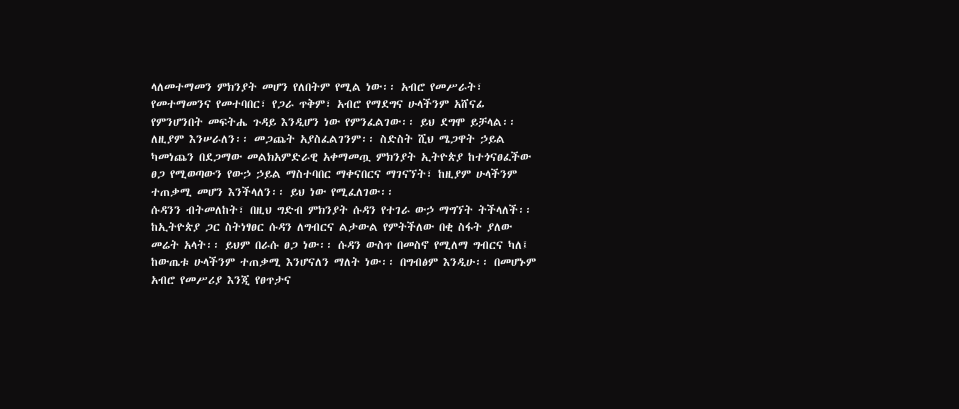ላለመተማመን ምክንያት መሆን የለበትም የሚል ነው፡፡ አብሮ የመሥራት፣ የመተማመንና የመተባበር፣ የጋራ ጥቅም፣ አብሮ የማደግና ሁላችንም አሸናፊ የምንሆንበት መፍትሔ ጉዳይ እንዲሆን ነው የምንፈልገው፡፡ ይህ ደግሞ ይቻላል፡፡ ለዚያም እንሠራለን፡፡ መጋጨት አያስፈልገንም፡፡ ስድስት ሺህ ሜጋዋት ኃይል ካመነጨን በደጋማው መልክአምድራዊ አቀማመጧ ምክንያት ኢትዮጵያ ከተጎናፀፈችው ፀጋ የሚወጣውን የውኃ ኃይል ማስተባበር ማቀናበርና ማገናኘት፣ ከዚያም ሁላችንም ተጠቃሚ መሆን እንችላለን፡፡ ይህ ነው የሚፈለገው፡፡
ሱዳንን ብትመለከት፣ በዚህ ግድብ ምክንያት ሱዳን የተገራ ውኃ ማግኘት ትችላለች፡፡ ከኢትዮጵያ ጋር ስትነፃፀር ሱዳን ለግብርና ልታውል የምትችለው በቂ ስፋት ያለው መሬት አላት፡፡ ይህም በራሱ ፀጋ ነው፡፡ ሱዳን ውስጥ በመስኖ የሚለማ ግብርና ካለ፤ ከውጤቱ ሁላችንም ተጠቃሚ እንሆናለን ማለት ነው፡፡ በግብፅም እንዲሁ፡፡ በመሆኑም አብሮ የመሥሪያ እንጂ የፀጥታና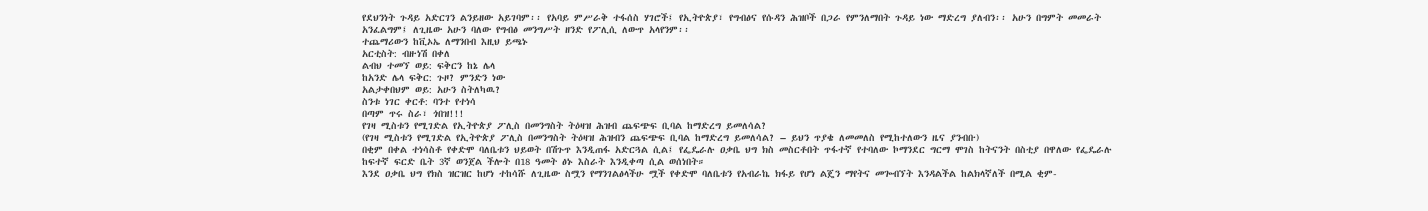የደህንነት ጉዳይ አድርገን ልንይዘው አይገባም፡፡ የአባይ ምሥራቅ ተፋሰስ ሃገሮች፤ የኢትዮጵያ፣ የግብፅና የሱዳን ሕዝቦች በጋራ የምንለማበት ጉዳይ ነው ማድረግ ያለብን፡፡ አሁን በግምት መመራት አንፈልግም፤ ለጊዜው አሁን ባለው የግብፅ መንግሥት ዘንድ የፖሊሲ ለውጥ አላየንም፡፡
ተጨማሪውን ከቪኦኤ ለማንበብ እዚህ ይጫኑ
አርቲስት: ብዙነሽ በቀለ
ልብህ ተመኘ ወይ: ፍቅርን ከኔ ሌላ
ከአንድ ሌላ ፍቅር: ጉዞ? ምንድን ነው
አልታቀበህም ወይ: አሁን ስትለካዉ?
ስንቱ ነገር ቀርቶ: ባንተ የተነሳ
በጣም ጥሩ ስራ፣ ጎበዝ!!!
የገዛ ሚስቱን የሚገድል የኢትዮጵያ ፖሊስ በመንግስት ትዕዛዝ ሕዝብ ጨፍጭፍ ቢባል ከማድረግ ይመለሳል?
(የገዛ ሚስቱን የሚገድል የኢትዮጵያ ፖሊስ በመንግስት ትዕዛዝ ሕዝብን ጨፍጭፍ ቢባል ከማድረግ ይመለሳል? – ይህን ጥያቄ ለመመለስ የሚከተለውን ዜና ያንብቡ)
በቂም በቀል ተነሳስቶ የቀድሞ ባለቤቱን ህይወት በሽጉጥ እንዲጠፋ አድርጓል ሲል፤ የፌዴራሉ ዐቃቤ ህግ ክስ መስርቶበት ጥፋተኛ የተባለው ኮማንደር ግርማ ሞገስ ከትናንት በስቲያ በዋለው የፌዴራሉ ከፍተኛ ፍርድ ቤት 3ኛ ወንጀል ችሎት በ18 ዓመት ፅኑ እስራት እንዲቀጣ ሲል ወሰነበት።
እንደ ዐቃቤ ህግ የክስ ዝርዝር ከሆነ ተከሳሹ ለጊዜው ስሟን የማንገልፅላችሁ ሟች የቀድሞ ባለቤቱን የአብራኬ ክፋይ የሆነ ልጄን ማየትና መጐብኘት እንዳልችል ከልክላኛለች በሚል ቂም-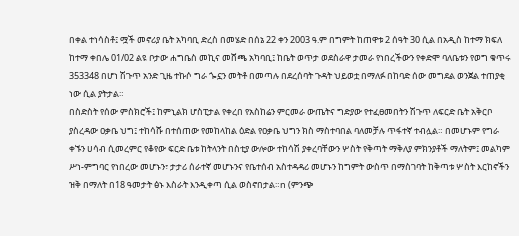በቀል ተነሳስቶ፤ ሟች መኖሪያ ቤት አካባቢ ድረስ በመሄድ በሰኔ 22 ቀን 2003 ዓ.ም በግምት ከጠዋቱ 2 ሰዓት 30 ሲል በአዲስ ከተማ ክፍለ ከተማ ቀበሌ 01/02 ልዩ ቦታው ሐግቤስ መኪና መሸጫ አካባቢ፤ ከቤት ወጥታ ወደስራዋ ታመራ የነበረችውን የቀድሞ ባለቤቱን የወግ ቁጥሩ 353348 በሆነ ሽጉጥ አንድ ጊዜ ተኩሶ ግራ ጐኗን መትቶ በመጣሉ በደረሰባት ጉዳት ህይወቷ በማለፉ በከባድ ሰው መግደል ወንጀል ተጠያቂ ነው ሲል ያትታል።
በስድስት የሰው ምስክሮች፤ ከምኒልክ ሆስፒታል የቀረበ የአስከሬን ምርመራ ውጤትና ግድያው የተፈፀመበትን ሽጉጥ ለፍርድ ቤት አቅርቦ ያስረዳው ዐቃቤ ህግ፤ ተከሳሹ በተሰጠው የመከላከል ዕድል የዐቃቤ ህግን ክስ ማስተባበል ባለመቻሉ ጥፋተኛ ተብሏል። በመሆኑም የግራ ቀኙን ሀሳብ ሲመረምር የቆየው ፍርድ ቤቱ ከትላንት በስቲያ ውሎው ተከሳሽ ያቀረባቸውን ሦስት የቅጣት ማቅለያ ምክንያቶች ማለትም፤ መልካም ሥነ-ምግባር የነበረው መሆኑን፣ ታታሪ ሰራተኛ መሆኑንና የቤተሰብ አስተዳዳሪ መሆኑን ከግምት ውስጥ በማስገባት ከቅጣቱ ሦስት እርከኖችን ዝቅ በማለት በ18 ዓመታት ፅኑ እስራት እንዲቀጣ ሲል ወስኖበታል።n (ምንጭ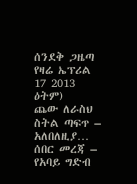ሰንደቅ ጋዜጣ የዛሬ ኤፕሪል 17 2013 ዕትም)
ጨው ለራስህ ስትል ጣፍጥ – አለበለዚያ…
ሰበር መረጃ – የአባይ ግድብ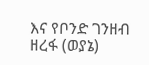እና የቦንድ ገንዘብ ዘረፋ (ወያኔ)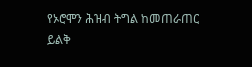የኦሮሞን ሕዝብ ትግል ከመጠራጠር ይልቅ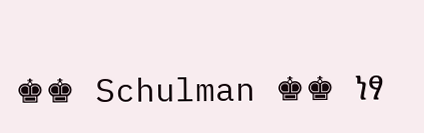♚♚ Schulman ♚♚ ነፃ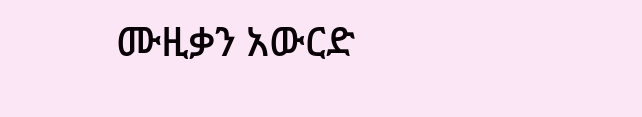ሙዚቃን አውርድ